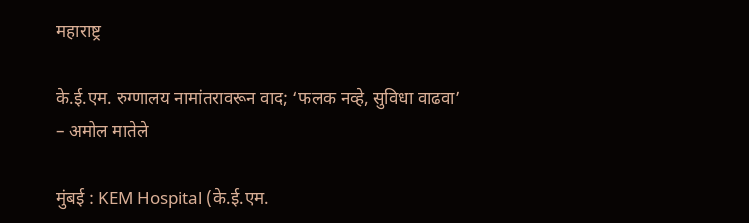महाराष्ट्र

के.ई.एम. रुग्णालय नामांतरावरून वाद; ‘फलक नव्हे, सुविधा वाढवा’ – अमोल मातेले

मुंबई : KEM Hospital (के.ई.एम.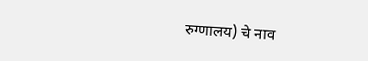रुग्णालय) चे नाव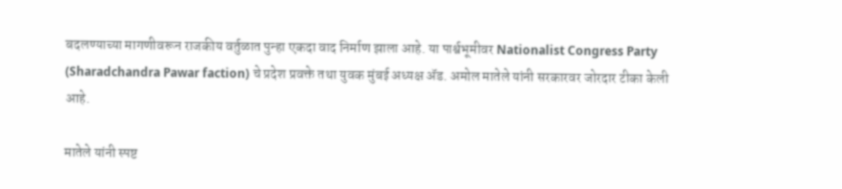बदलण्याच्या मागणीवरून राजकीय वर्तुळात पुन्हा एकदा वाद निर्माण झाला आहे. या पार्श्वभूमीवर Nationalist Congress Party (Sharadchandra Pawar faction) चे प्रदेश प्रवक्ते तथा युवक मुंबई अध्यक्ष ॲड. अमोल मातेले यांनी सरकारवर जोरदार टीका केली आहे.

मातेले यांनी स्पष्ट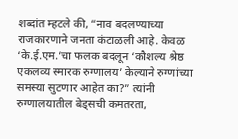शब्दांत म्हटले की, “नाव बदलण्याच्या राजकारणाने जनता कंटाळली आहे. केवळ ‘के.ई.एम.’चा फलक बदलून ‘कौशल्य श्रेष्ठ एकलव्य स्मारक रुग्णालय’ केल्याने रुग्णांच्या समस्या सुटणार आहेत का?” त्यांनी रुग्णालयातील बेड्सची कमतरता,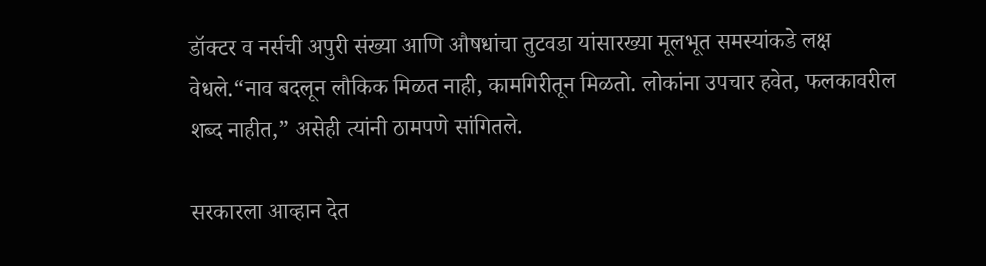डॉक्टर व नर्सची अपुरी संख्या आणि औषधांचा तुटवडा यांसारख्या मूलभूत समस्यांकडे लक्ष वेधले.“नाव बदलून लौकिक मिळत नाही, कामगिरीतून मिळतो. लोकांना उपचार हवेत, फलकावरील शब्द नाहीत,” असेही त्यांनी ठामपणे सांगितले.

सरकारला आव्हान देत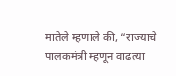मातेले म्हणाले की, “राज्याचे पालकमंत्री म्हणून वाढत्या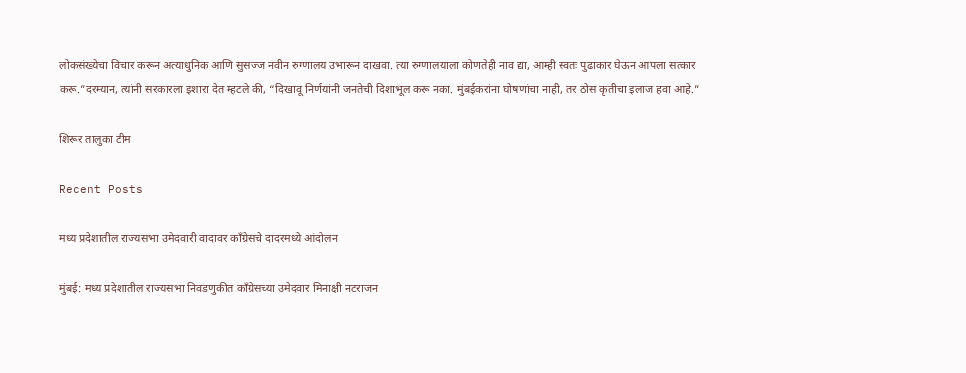लोकसंख्येचा विचार करून अत्याधुनिक आणि सुसज्ज नवीन रुग्णालय उभारून दाखवा. त्या रुग्णालयाला कोणतेही नाव द्या, आम्ही स्वतः पुढाकार घेऊन आपला सत्कार करू.”दरम्यान, त्यांनी सरकारला इशारा देत म्हटले की, “दिखावू निर्णयांनी जनतेची दिशाभूल करू नका. मुंबईकरांना घोषणांचा नाही, तर ठोस कृतीचा इलाज हवा आहे.”

शिरूर तालुका टीम

Recent Posts

मध्य प्रदेशातील राज्यसभा उमेदवारी वादावर काँग्रेसचे दादरमध्ये आंदोलन

मुंबई: मध्य प्रदेशातील राज्यसभा निवडणुकीत काँग्रेसच्या उमेदवार मिनाक्षी नटराजन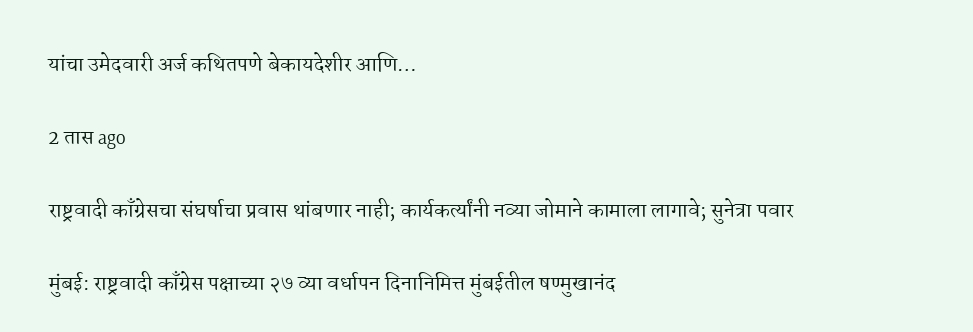यांचा उमेदवारी अर्ज कथितपणे बेकायदेशीर आणि…

2 तास ago

राष्ट्रवादी काँग्रेसचा संघर्षाचा प्रवास थांबणार नाही; कार्यकर्त्यांनी नव्या जोमाने कामाला लागावे; सुनेत्रा पवार

मुंबई: राष्ट्रवादी काँग्रेस पक्षाच्या २७ व्या वर्धापन दिनानिमित्त मुंबईतील षण्मुखानंद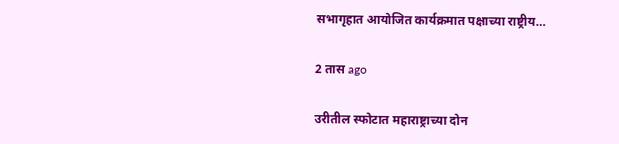सभागृहात आयोजित कार्यक्रमात पक्षाच्या राष्ट्रीय…

2 तास ago

उरीतील स्फोटात महाराष्ट्राच्या दोन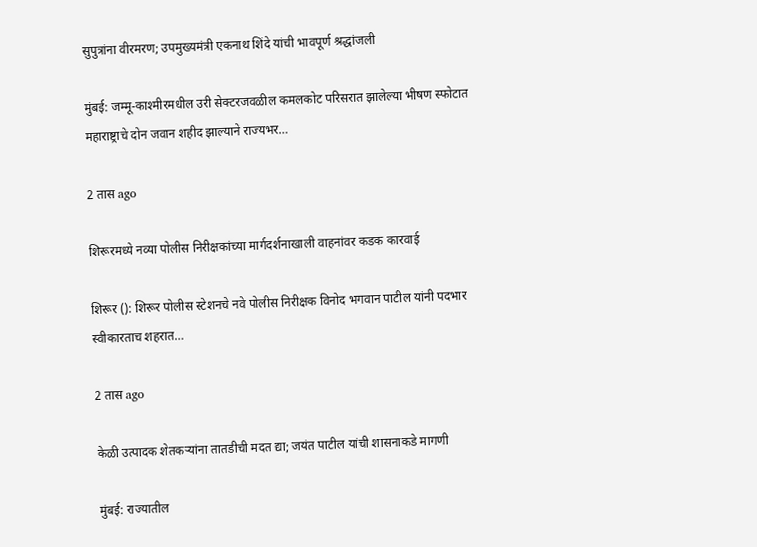सुपुत्रांना वीरमरण; उपमुख्यमंत्री एकनाथ शिंदे यांची भावपूर्ण श्रद्धांजली

मुंबई: जम्मू-काश्मीरमधील उरी सेक्टरजवळील कमलकोट परिसरात झालेल्या भीषण स्फोटात महाराष्ट्राचे दोन जवान शहीद झाल्याने राज्यभर…

2 तास ago

शिरूरमध्ये नव्या पोलीस निरीक्षकांच्या मार्गदर्शनाखाली वाहनांवर कडक कारवाई

शिरूर (): शिरूर पोलीस स्टेशनचे नवे पोलीस निरीक्षक विनोद भगवान पाटील यांनी पदभार स्वीकारताच शहरात…

2 तास ago

केळी उत्पादक शेतकऱ्यांना तातडीची मदत द्या; जयंत पाटील यांची शासनाकडे मागणी

मुंबई: राज्यातील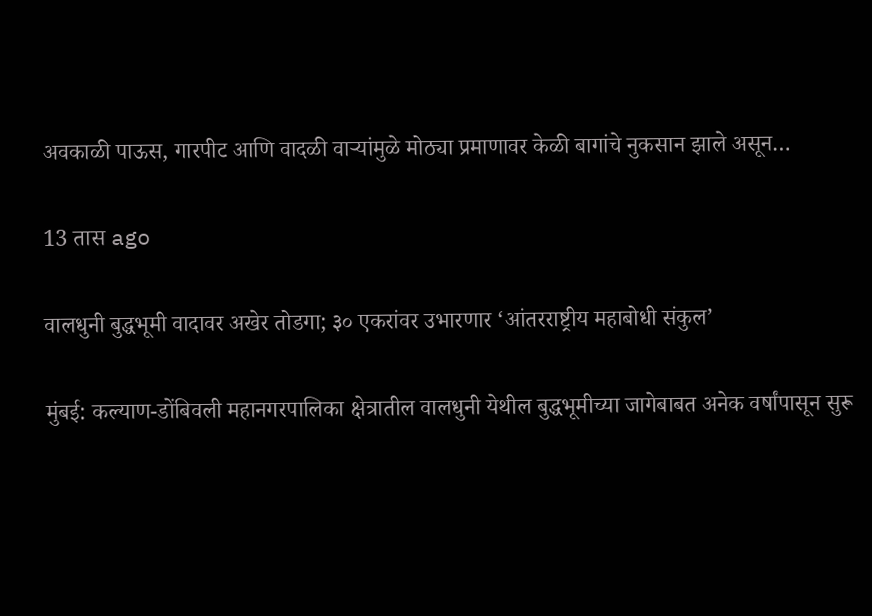अवकाळी पाऊस, गारपीट आणि वादळी वाऱ्यांमुळे मोठ्या प्रमाणावर केळी बागांचे नुकसान झाले असून…

13 तास ago

वालधुनी बुद्धभूमी वादावर अखेर तोडगा; ३० एकरांवर उभारणार ‘आंतरराष्ट्रीय महाबोधी संकुल’

मुंबई: कल्याण-डोंबिवली महानगरपालिका क्षेत्रातील वालधुनी येथील बुद्धभूमीच्या जागेबाबत अनेक वर्षांपासून सुरू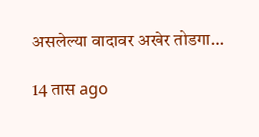असलेल्या वादावर अखेर तोडगा…

14 तास ago